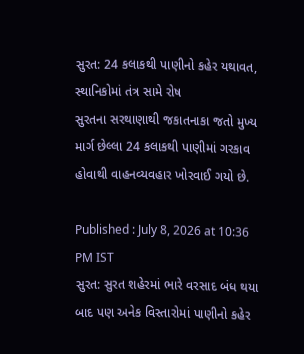સુરત: 24 કલાકથી પાણીનો કહેર યથાવત, સ્થાનિકોમાં તંત્ર સામે રોષ
સુરતના સરથાણાથી જકાતનાકા જતો મુખ્ય માર્ગ છેલ્લા 24 કલાકથી પાણીમાં ગરકાવ હોવાથી વાહનવ્યવહાર ખોરવાઈ ગયો છે.

Published : July 8, 2026 at 10:36 PM IST
સુરત: સુરત શહેરમાં ભારે વરસાદ બંધ થયા બાદ પણ અનેક વિસ્તારોમાં પાણીનો કહેર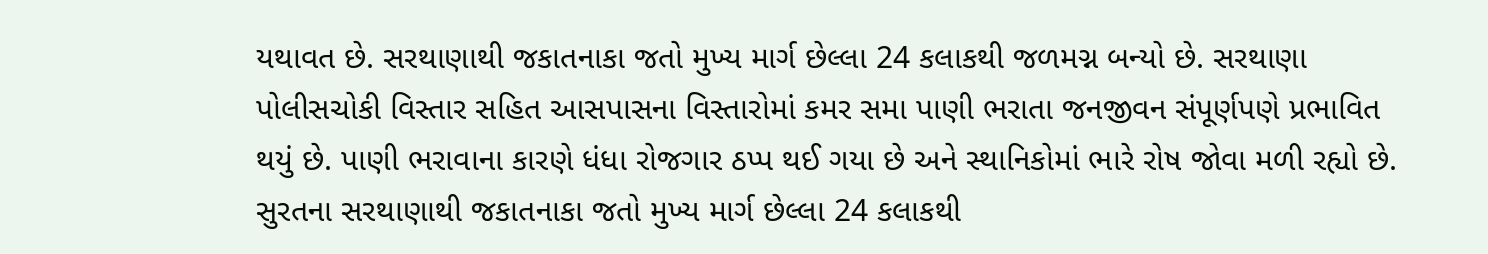યથાવત છે. સરથાણાથી જકાતનાકા જતો મુખ્ય માર્ગ છેલ્લા 24 કલાકથી જળમગ્ન બન્યો છે. સરથાણા પોલીસચોકી વિસ્તાર સહિત આસપાસના વિસ્તારોમાં કમર સમા પાણી ભરાતા જનજીવન સંપૂર્ણપણે પ્રભાવિત થયું છે. પાણી ભરાવાના કારણે ધંધા રોજગાર ઠપ્પ થઈ ગયા છે અને સ્થાનિકોમાં ભારે રોષ જોવા મળી રહ્યો છે.
સુરતના સરથાણાથી જકાતનાકા જતો મુખ્ય માર્ગ છેલ્લા 24 કલાકથી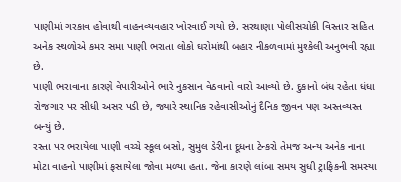પાણીમાં ગરકાવ હોવાથી વાહનવ્યવહાર ખોરવાઈ ગયો છે. સરથાણા પોલીસચોકી વિસ્તાર સહિત અનેક સ્થળોએ કમર સમા પાણી ભરાતા લોકો ઘરોમાંથી બહાર નીકળવામાં મુશ્કેલી અનુભવી રહ્યા છે.
પાણી ભરાવાના કારણે વેપારીઓને ભારે નુકસાન વેઠવાનો વારો આવ્યો છે. દુકાનો બંધ રહેતા ધંધા રોજગાર પર સીધી અસર પડી છે, જ્યારે સ્થાનિક રહેવાસીઓનું દૈનિક જીવન પણ અસ્તવ્યસ્ત બન્યું છે.
રસ્તા પર ભરાયેલા પાણી વચ્ચે સ્કૂલ બસો, સુમુલ ડેરીના દૂધના ટેન્કરો તેમજ અન્ય અનેક નાના મોટા વાહનો પાણીમાં ફસાયેલા જોવા મળ્યા હતા. જેના કારણે લાંબા સમય સુધી ટ્રાફિકની સમસ્યા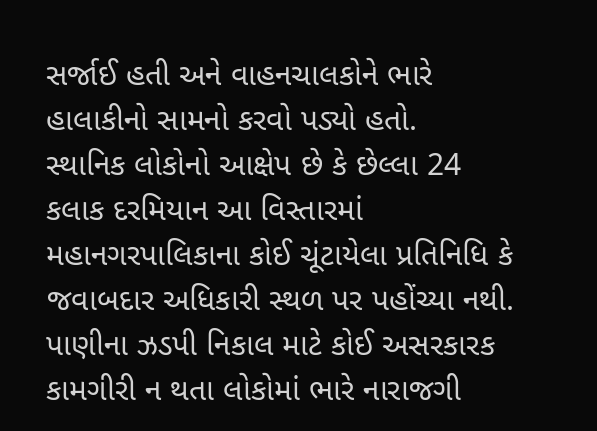સર્જાઈ હતી અને વાહનચાલકોને ભારે હાલાકીનો સામનો કરવો પડ્યો હતો.
સ્થાનિક લોકોનો આક્ષેપ છે કે છેલ્લા 24 કલાક દરમિયાન આ વિસ્તારમાં મહાનગરપાલિકાના કોઈ ચૂંટાયેલા પ્રતિનિધિ કે જવાબદાર અધિકારી સ્થળ પર પહોંચ્યા નથી. પાણીના ઝડપી નિકાલ માટે કોઈ અસરકારક કામગીરી ન થતા લોકોમાં ભારે નારાજગી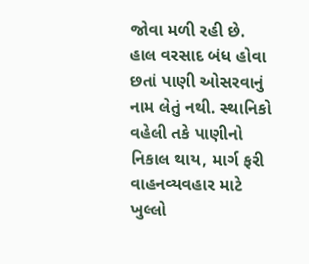જોવા મળી રહી છે.
હાલ વરસાદ બંધ હોવા છતાં પાણી ઓસરવાનું નામ લેતું નથી. સ્થાનિકો વહેલી તકે પાણીનો નિકાલ થાય, માર્ગ ફરી વાહનવ્યવહાર માટે ખુલ્લો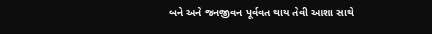બને અને જનજીવન પૂર્વવત થાય તેવી આશા સાથે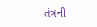તંત્રની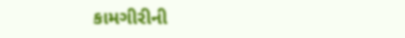કામગીરીની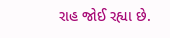રાહ જોઈ રહ્યા છે.